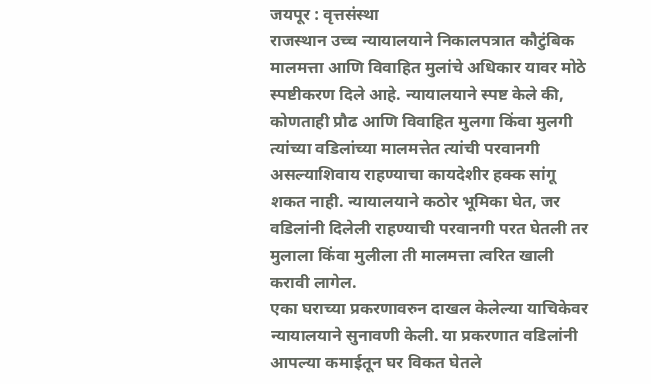जयपूर : वृत्तसंस्था
राजस्थान उच्च न्यायालयाने निकालपत्रात कौटुंबिक मालमत्ता आणि विवाहित मुलांचे अधिकार यावर मोठे स्पष्टीकरण दिले आहे. न्यायालयाने स्पष्ट केले की, कोणताही प्रौढ आणि विवाहित मुलगा किंवा मुलगी त्यांच्या वडिलांच्या मालमत्तेत त्यांची परवानगी असल्याशिवाय राहण्याचा कायदेशीर हक्क सांगू शकत नाही. न्यायालयाने कठोर भूमिका घेत, जर वडिलांनी दिलेली राहण्याची परवानगी परत घेतली तर मुलाला किंवा मुलीला ती मालमत्ता त्वरित खाली करावी लागेल.
एका घराच्या प्रकरणावरुन दाखल केलेल्या याचिकेवर न्यायालयाने सुनावणी केली. या प्रकरणात वडिलांनी आपल्या कमाईतून घर विकत घेतले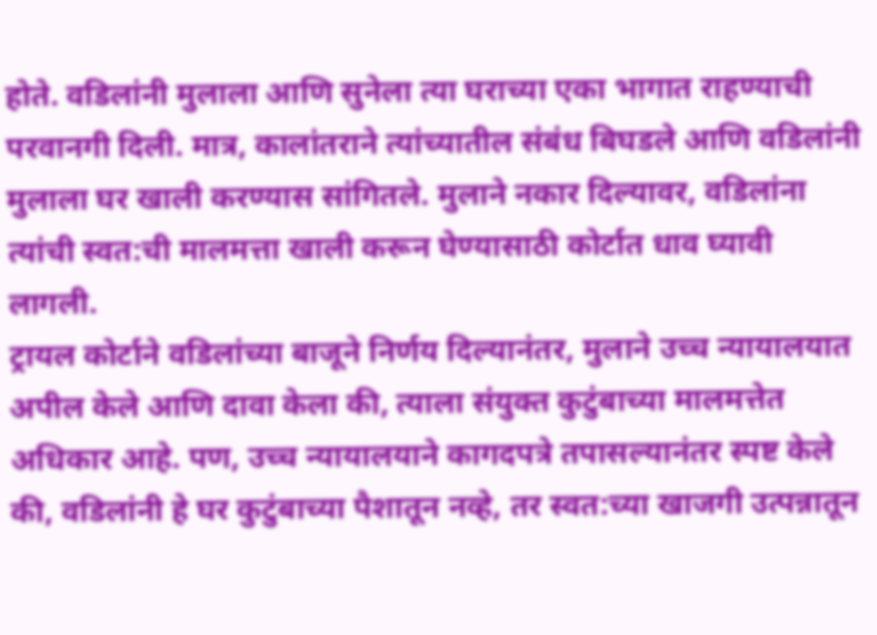होते. वडिलांनी मुलाला आणि सुनेला त्या घराच्या एका भागात राहण्याची परवानगी दिली. मात्र, कालांतराने त्यांच्यातील संबंध बिघडले आणि वडिलांनी मुलाला घर खाली करण्यास सांगितले. मुलाने नकार दिल्यावर, वडिलांना त्यांची स्वत:ची मालमत्ता खाली करून घेण्यासाठी कोर्टात धाव घ्यावी लागली.
ट्रायल कोर्टाने वडिलांच्या बाजूने निर्णय दिल्यानंतर, मुलाने उच्च न्यायालयात अपील केले आणि दावा केला की, त्याला संयुक्त कुटुंबाच्या मालमत्तेत अधिकार आहे. पण, उच्च न्यायालयाने कागदपत्रे तपासल्यानंतर स्पष्ट केले की, वडिलांनी हे घर कुटुंबाच्या पैशातून नव्हे, तर स्वत:च्या खाजगी उत्पन्नातून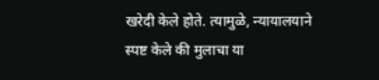खरेदी केले होते. त्यामुळे, न्यायालयाने स्पष्ट केले की मुलाचा या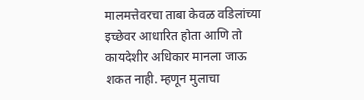मालमत्तेवरचा ताबा केवळ वडिलांच्या इच्छेवर आधारित होता आणि तो कायदेशीर अधिकार मानला जाऊ शकत नाही. म्हणून मुलाचा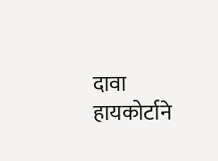दावा हायकोर्टाने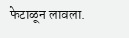फेटाळून लावला.